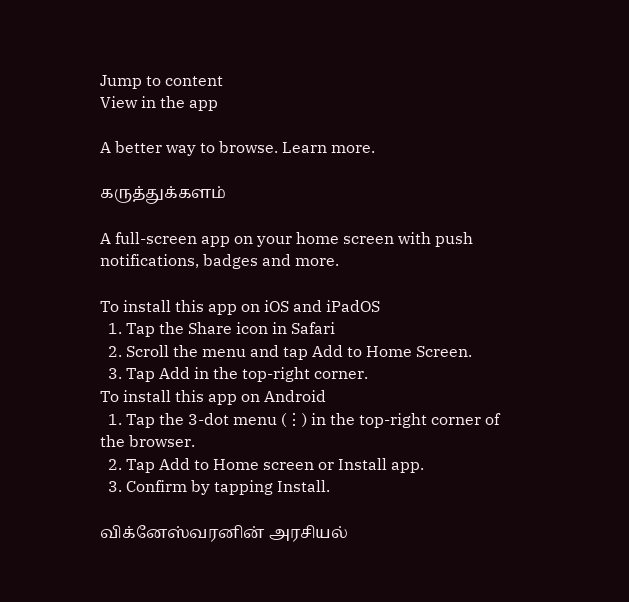Jump to content
View in the app

A better way to browse. Learn more.

கருத்துக்களம்

A full-screen app on your home screen with push notifications, badges and more.

To install this app on iOS and iPadOS
  1. Tap the Share icon in Safari
  2. Scroll the menu and tap Add to Home Screen.
  3. Tap Add in the top-right corner.
To install this app on Android
  1. Tap the 3-dot menu (⋮) in the top-right corner of the browser.
  2. Tap Add to Home screen or Install app.
  3. Confirm by tapping Install.

விக்னேஸ்வரனின் அரசியல்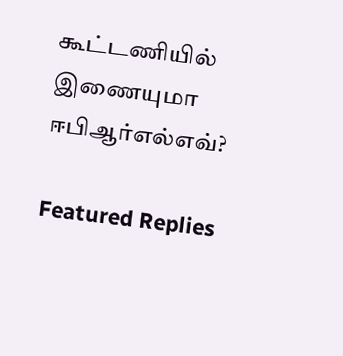கூட்டணியில் இணையுமா ஈபிஆர்எல்எவ்?

Featured Replies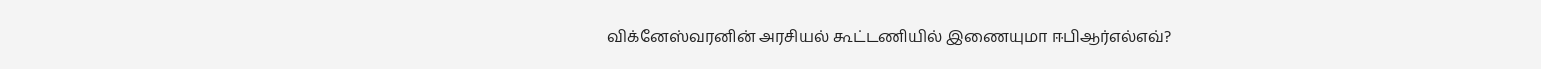விக்னேஸ்வரனின் அரசியல் கூட்டணியில் இணையுமா ஈபிஆர்எல்எவ்?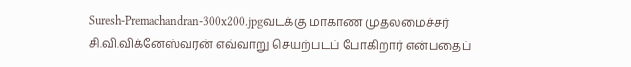Suresh-Premachandran-300x200.jpgவடக்கு மாகாண முதலமைச்சர் சி.வி.விக்னேஸ்வரன் எவ்வாறு செயற்படப் போகிறார் என்பதைப்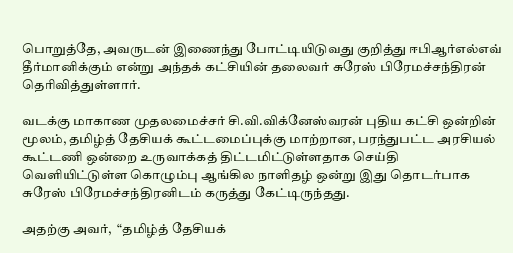பொறுத்தே, அவருடன் இணைந்து போட்டியிடுவது குறித்து ஈபிஆர்எல்எவ் தீர்மானிக்கும் என்று அந்தக் கட்சியின் தலைவர் சுரேஸ் பிரேமச்சந்திரன் தெரிவித்துள்ளார்.

வடக்கு மாகாண முதலமைச்சர் சி.வி.விக்னேஸ்வரன் புதிய கட்சி ஒன்றின் மூலம், தமிழ்த் தேசியக் கூட்டமைப்புக்கு மாற்றான, பரந்துபட்ட அரசியல் கூட்டணி ஒன்றை உருவாக்கத் திட்டமிட்டுள்ளதாக செய்தி வெளியிட்டுள்ள கொழும்பு ஆங்கில நாளிதழ் ஒன்று இது தொடர்பாக சுரேஸ் பிரேமச்சந்திரனிடம் கருத்து கேட்டிருந்தது.

அதற்கு அவர்,  “தமிழ்த் தேசியக்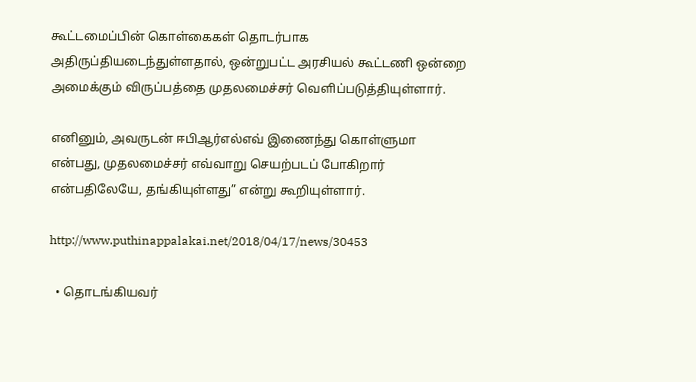கூட்டமைப்பின் கொள்கைகள் தொடர்பாக அதிருப்தியடைந்துள்ளதால், ஒன்றுபட்ட அரசியல் கூட்டணி ஒன்றை அமைக்கும் விருப்பத்தை முதலமைச்சர் வெளிப்படுத்தியுள்ளார்.

எனினும், அவருடன் ஈபிஆர்எல்எவ் இணைந்து கொள்ளுமா என்பது, முதலமைச்சர் எவ்வாறு செயற்படப் போகிறார் என்பதிலேயே, தங்கியுள்ளது” என்று கூறியுள்ளார்.

http://www.puthinappalakai.net/2018/04/17/news/30453

  • தொடங்கியவர்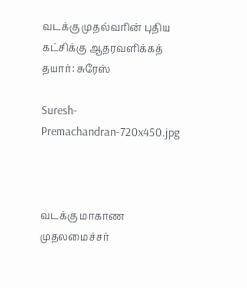வடக்கு முதல்வரின் புதிய கட்சிக்கு ஆதரவளிக்கத் தயார்: சுரேஸ்

Suresh-Premachandran-720x450.jpg



வடக்கு மாகாண முதலமைச்சர்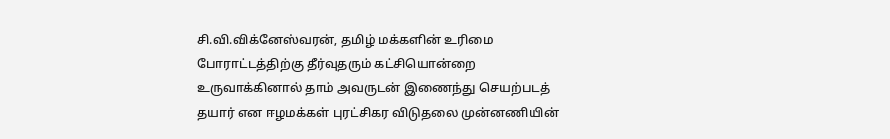சி.வி.விக்னேஸ்வரன், தமிழ் மக்களின் உரிமை போராட்டத்திற்கு தீர்வுதரும் கட்சியொன்றை உருவாக்கினால் தாம் அவருடன் இணைந்து செயற்படத் தயார் என ஈழமக்கள் புரட்சிகர விடுதலை முன்னணியின்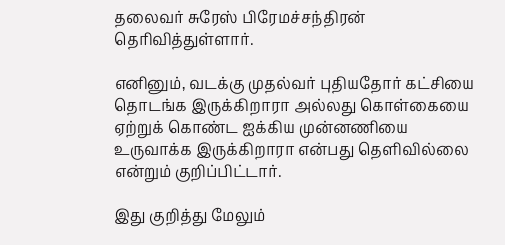தலைவர் சுரேஸ் பிரேமச்சந்திரன் தெரிவித்துள்ளார்.

எனினும், வடக்கு முதல்வர் புதியதோர் கட்சியை தொடங்க இருக்கிறாரா அல்லது கொள்கையை ஏற்றுக் கொண்ட ஐக்கிய முன்னணியை உருவாக்க இருக்கிறாரா என்பது தெளிவில்லை என்றும் குறிப்பிட்டார்.

இது குறித்து மேலும்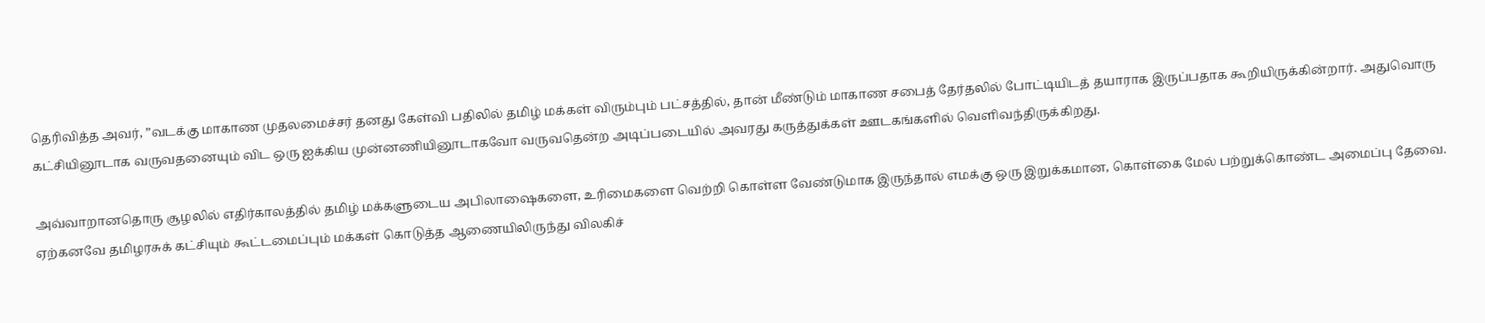தெரிவித்த அவர், ”வடக்கு மாகாண முதலமைச்சர் தனது கேள்வி பதிலில் தமிழ் மக்கள் விரும்பும் பட்சத்தில், தான் மீண்டும் மாகாண சபைத் தேர்தலில் போட்டியிடத் தயாராக இருப்பதாக கூறியிருக்கின்றார். அதுவொரு கட்சியினூடாக வருவதனையும் விட ஒரு ஐக்கிய முன்னணியினூடாகவோ வருவதென்ற அடிப்படையில் அவரது கருத்துக்கள் ஊடகங்களில் வெளிவந்திருக்கிறது.

அவ்வாறானதொரு சூழலில் எதிர்காலத்தில் தமிழ் மக்களுடைய அபிலாஷைகளை, உரிமைகளை வெற்றி கொள்ள வேண்டுமாக இருந்தால் எமக்கு ஒரு இறுக்கமான, கொள்கை மேல் பற்றுக்கொண்ட அமைப்பு தேவை. ஏற்கனவே தமிழரசுக் கட்சியும் கூட்டமைப்பும் மக்கள் கொடுத்த ஆணையிலிருந்து விலகிச்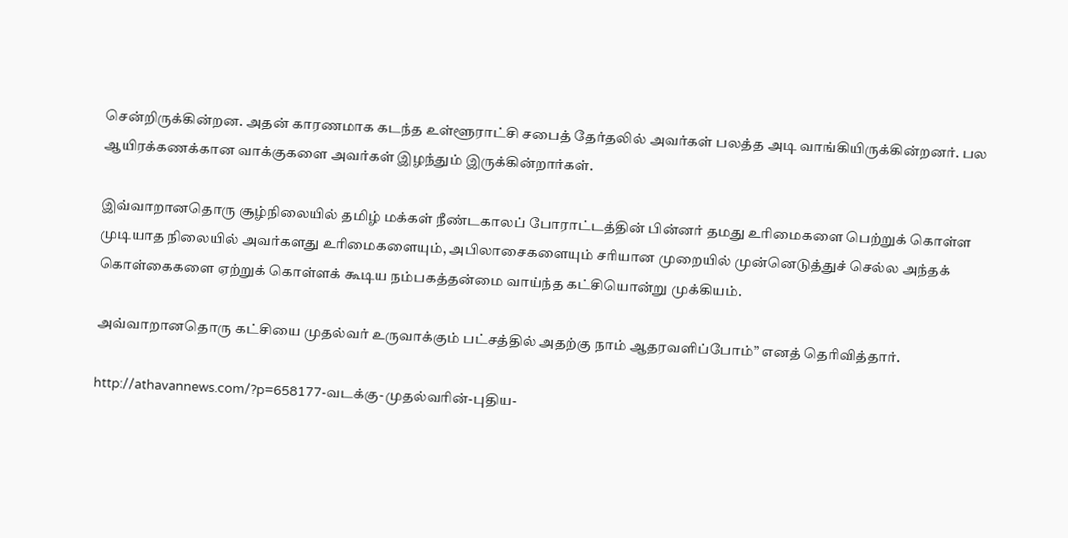சென்றிருக்கின்றன. அதன் காரணமாக கடந்த உள்ளூராட்சி சபைத் தேர்தலில் அவர்கள் பலத்த அடி வாங்கியிருக்கின்றனர். பல ஆயிரக்கணக்கான வாக்குகளை அவர்கள் இழந்தும் இருக்கின்றார்கள்.

இவ்வாறானதொரு சூழ்நிலையில் தமிழ் மக்கள் நீண்டகாலப் போராட்டத்தின் பின்னர் தமது உரிமைகளை பெற்றுக் கொள்ள முடியாத நிலையில் அவர்களது உரிமைகளையும், அபிலாசைகளையும் சரியான முறையில் முன்னெடுத்துச் செல்ல அந்தக் கொள்கைகளை ஏற்றுக் கொள்ளக் கூடிய நம்பகத்தன்மை வாய்ந்த கட்சியொன்று முக்கியம்.

அவ்வாறானதொரு கட்சியை முதல்வர் உருவாக்கும் பட்சத்தில் அதற்கு நாம் ஆதரவளிப்போம்” எனத் தெரிவித்தார்.

http://athavannews.com/?p=658177-வடக்கு-முதல்வரின்-புதிய-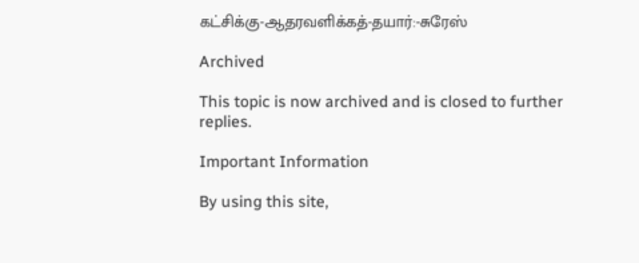கட்சிக்கு-ஆதரவளிக்கத்-தயார்:-சுரேஸ்

Archived

This topic is now archived and is closed to further replies.

Important Information

By using this site,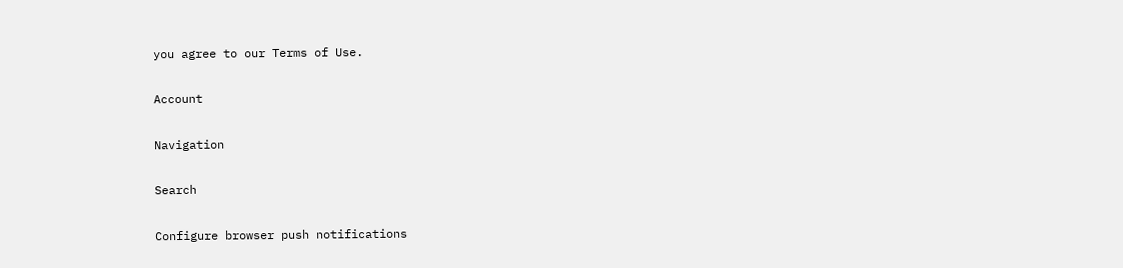you agree to our Terms of Use.

Account

Navigation

Search

Configure browser push notifications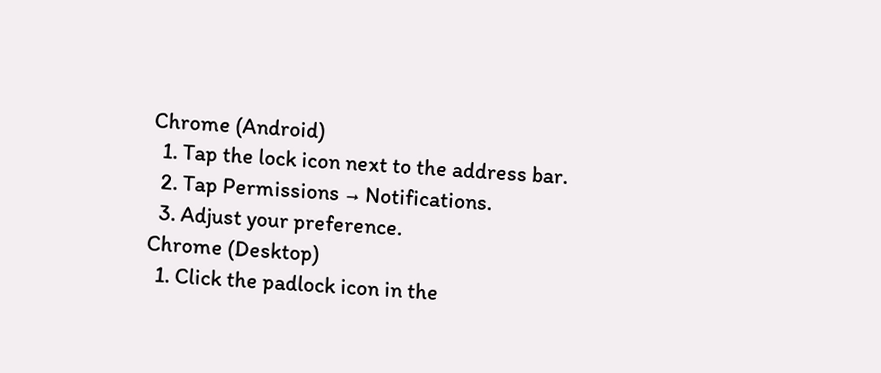Chrome (Android)
  1. Tap the lock icon next to the address bar.
  2. Tap Permissions → Notifications.
  3. Adjust your preference.
Chrome (Desktop)
  1. Click the padlock icon in the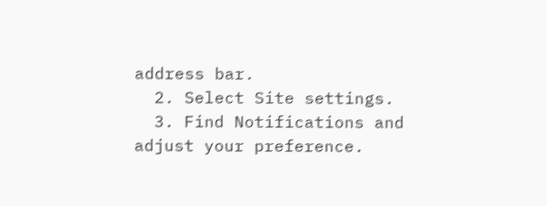address bar.
  2. Select Site settings.
  3. Find Notifications and adjust your preference.